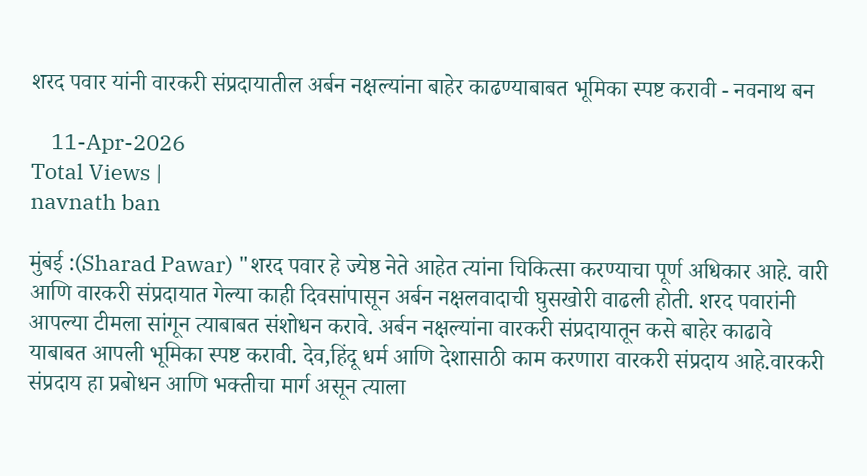शरद पवार यांनी वारकरी संप्रदायातील अर्बन नक्षल्यांना बाहेर काढण्याबाबत भूमिका स्पष्ट करावी - नवनाथ बन

    11-Apr-2026
Total Views |
navnath ban

मुंबई :(Sharad Pawar) "शरद पवार हे ज्येष्ठ नेते आहेत त्यांना चिकित्सा करण्याचा पूर्ण अधिकार आहे. वारी आणि वारकरी संप्रदायात गेल्या काही दिवसांपासून अर्बन नक्षलवादाची घुसखोरी वाढली होती. शरद पवारांनी आपल्या टीमला सांगून त्याबाबत संशोधन करावे. अर्बन नक्षल्यांना वारकरी संप्रदायातून कसे बाहेर काढावे याबाबत आपली भूमिका स्पष्ट करावी. देव,हिंदू धर्म आणि देशासाठी काम करणारा वारकरी संप्रदाय आहे.वारकरी संप्रदाय हा प्रबोधन आणि भक्तीचा मार्ग असून त्याला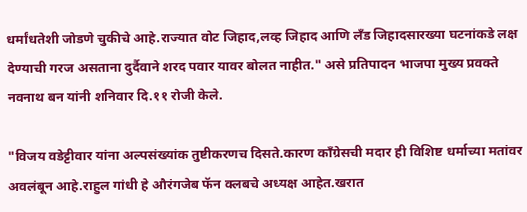धर्मांधतेशी जोडणे चुकीचे आहे.राज्यात वोट जिहाद,लव्ह जिहाद आणि लँड जिहादसारख्या घटनांकडे लक्ष देण्याची गरज असताना दुर्दैवाने शरद पवार यावर बोलत नाहीत." असे प्रतिपादन भाजपा मुख्य प्रवक्ते नवनाथ बन यांनी शनिवार दि.११ रोजी केले.

"विजय वडेट्टीवार यांना अल्पसंख्यांक तुष्टीकरणच दिसते.कारण काँग्रेसची मदार ही विशिष्ट धर्माच्या मतांवर अवलंबून आहे.राहुल गांधी हे औरंगजेब फॅन क्लबचे अध्यक्ष आहेत.खरात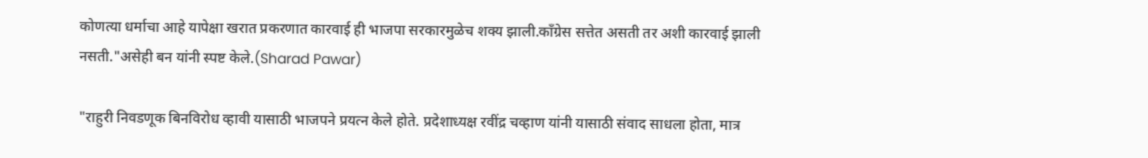कोणत्या धर्माचा आहे यापेक्षा खरात प्रकरणात कारवाई ही भाजपा सरकारमुळेच शक्य झाली.काँग्रेस सत्तेत असती तर अशी कारवाई झाली नसती."असेही बन यांनी स्पष्ट केले.(Sharad Pawar)

"राहुरी निवडणूक बिनविरोध व्हावी यासाठी भाजपने प्रयत्न केले होते. प्रदेशाध्यक्ष रवींद्र चव्हाण यांनी यासाठी संवाद साधला होता, मात्र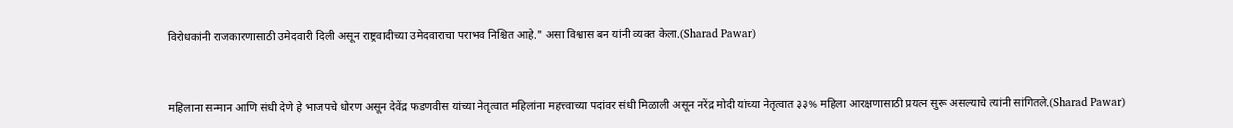विरोधकांनी राजकारणासाठी उमेदवारी दिली असून राष्ट्रवादीच्या उमेदवाराचा पराभव निश्चित आहे." असा विश्वास बन यांनी व्यक्त केला.(Sharad Pawar)


महिलाना सन्मान आणि संधी देणे हे भाजपचे धोरण असून देवेंद्र फडणवीस यांच्या नेतृत्वात महिलांना महत्त्वाच्या पदांवर संधी मिळाली असून नरेंद्र मोदी यांच्या नेतृत्वात ३३% महिला आरक्षणासाठी प्रयत्न सुरू असल्याचे त्यांनी सांगितले.(Sharad Pawar)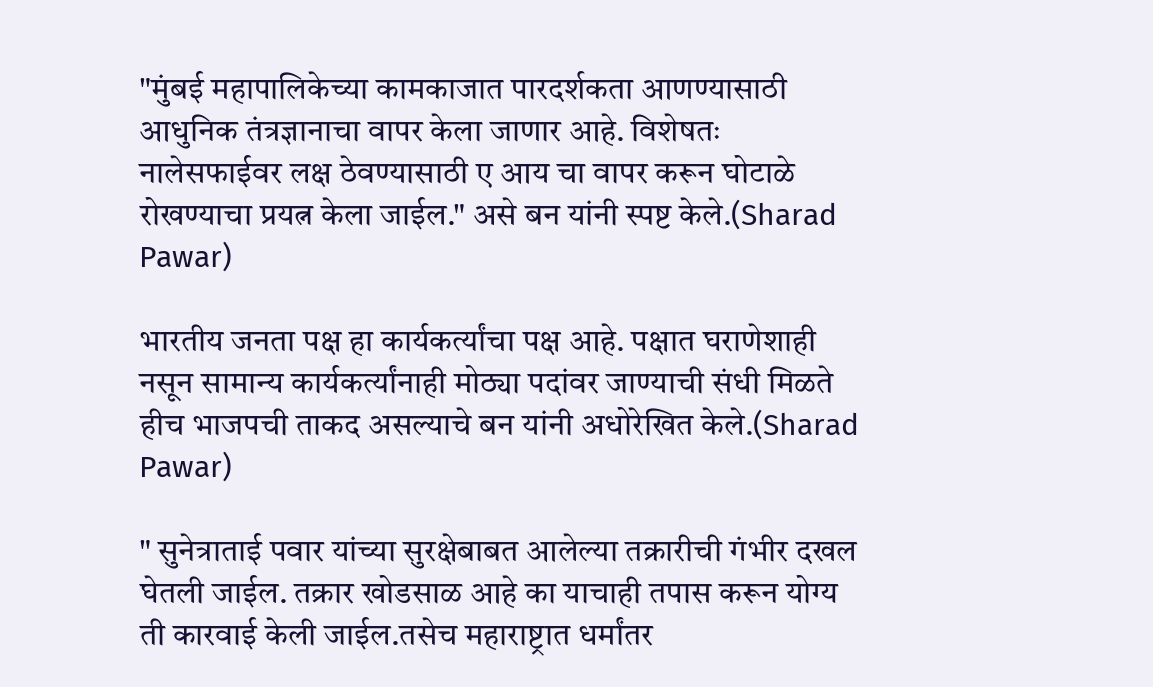"मुंबई महापालिकेच्या कामकाजात पारदर्शकता आणण्यासाठी आधुनिक तंत्रज्ञानाचा वापर केला जाणार आहे. विशेषतः नालेसफाईवर लक्ष ठेवण्यासाठी ए आय चा वापर करून घोटाळे रोखण्याचा प्रयत्न केला जाईल." असे बन यांनी स्पष्ट केले.(Sharad Pawar)

भारतीय जनता पक्ष हा कार्यकर्त्यांचा पक्ष आहे. पक्षात घराणेशाही नसून सामान्य कार्यकर्त्यांनाही मोठ्या पदांवर जाण्याची संधी मिळते हीच भाजपची ताकद असल्याचे बन यांनी अधोरेखित केले.(Sharad Pawar)

" सुनेत्राताई पवार यांच्या सुरक्षेबाबत आलेल्या तक्रारीची गंभीर दखल घेतली जाईल. तक्रार खोडसाळ आहे का याचाही तपास करून योग्य ती कारवाई केली जाईल.तसेच महाराष्ट्रात धर्मांतर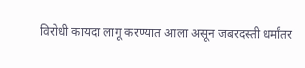विरोधी कायदा लागू करण्यात आला असून जबरदस्ती धर्मांतर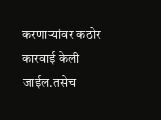करणाऱ्यांवर कठोर कारवाई केली जाईल.तसेच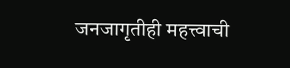जनजागृतीही महत्त्वाची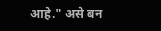आहे." असे बन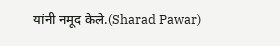यांनी नमूद केले.(Sharad Pawar)